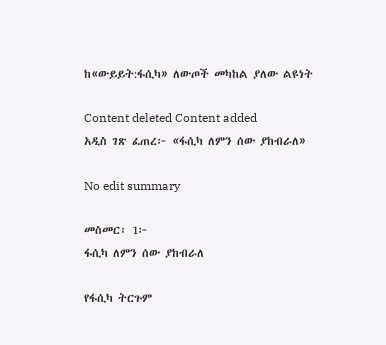ከ«ውይይት:ፋሲካ» ለውጦች መካከል ያለው ልዩነት

Content deleted Content added
አዲስ ገጽ ፈጠረ፦ «ፋሲካ ለምን ሰው ያከብራለ»

No edit summary

መስመር፡ 1፦
ፋሲካ ለምን ሰው ያከብራለ

የፋሲካ ትርጉም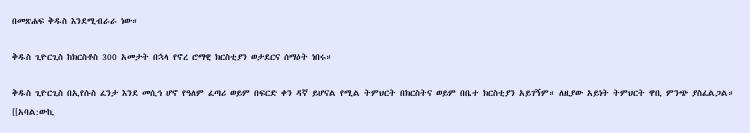በመጽሐፍ ቅዱስ እንደሚብራራ ነው።

ቅዱስ ጊዮርጊስ ከክርስቶስ 300 አመታት በኋላ የኖረ ሮማዊ ክርስቲያን ወታደርና ሰማዕት ነበሩ።

ቅዱስ ጊዮርጊስ በኢየሱስ ፈንታ እንደ መሲኅ ሆኖ የዓለም ፈጣሪ ወይም በፍርድ ቀን ዳኛ ይሆናል የሚል ትምህርት በክርስትና ወይም በቤተ ክርስቲያን አይገኝም። ለዚያው አይነት ትምህርት ዋቢ ምንጭ ያስፈልጋል። [[አባል:ውኪ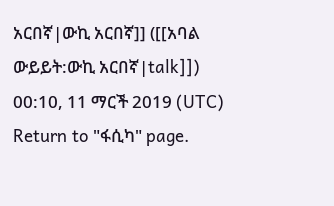አርበኛ|ውኪ አርበኛ]] ([[አባል ውይይት:ውኪ አርበኛ|talk]]) 00:10, 11 ማርች 2019 (UTC)
Return to "ፋሲካ" page.